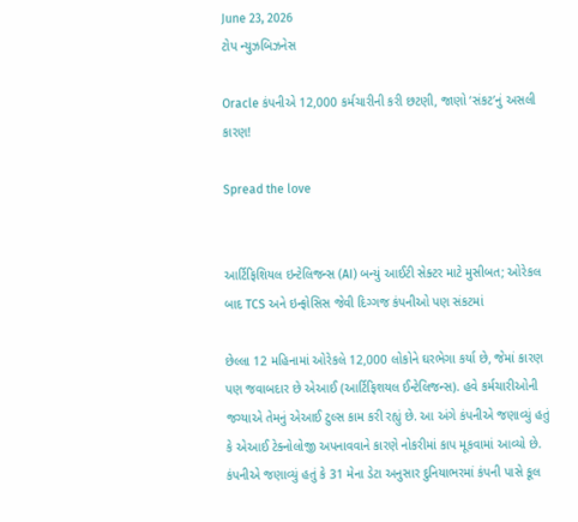June 23, 2026
ટોપ ન્યુઝબિઝનેસ

Oracle કંપનીએ 12,000 કર્મચારીની કરી છટણી, જાણો ‘સંકટ’નું અસલી કારણ!

Spread the love


આર્ટિફિશિયલ ઇન્ટેલિજન્સ (AI) બન્યું આઈટી સેક્ટર માટે મુસીબત; ઓરેકલ બાદ TCS અને ઇન્ફોસિસ જેવી દિગ્ગજ કંપનીઓ પણ સંકટમાં

છેલ્લા 12 મહિનામાં ઓરેકલે 12,000 લોકોને ઘરભેગા કર્યા છે, જેમાં કારણ પણ જવાબદાર છે એઆઈ (આર્ટિફિશયલ ઈન્ટેલિજન્સ). હવે કર્મચારીઓની જગ્યાએ તેમનું એઆઈ ટુલ્સ કામ કરી રહ્યું છે. આ અંગે કંપનીએ જણાવ્યું હતું કે એઆઈ ટેક્નોલોજી અપનાવવાને કારણે નોકરીમાં કાપ મૂકવામાં આવ્યો છે.
કંપનીએ જણાવ્યું હતું કે 31 મેના ડેટા અનુસાર દુનિયાભરમાં કંપની પાસે કૂલ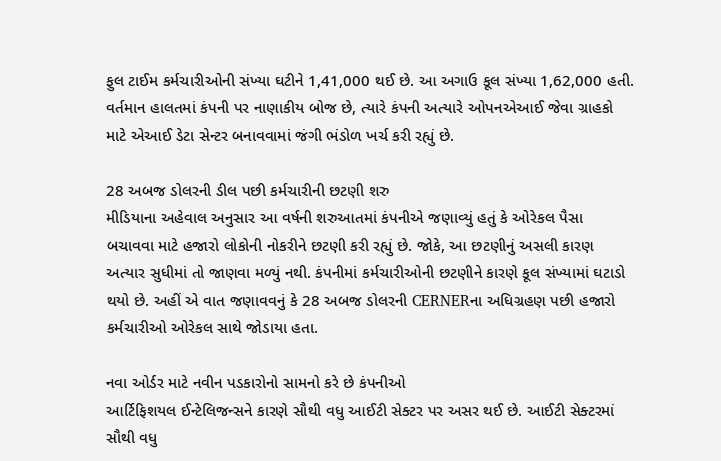ફુલ ટાઈમ કર્મચારીઓની સંખ્યા ઘટીને 1,41,000 થઈ છે. આ અગાઉ કૂલ સંખ્યા 1,62,000 હતી. વર્તમાન હાલતમાં કંપની પર નાણાકીય બોજ છે, ત્યારે કંપની અત્યારે ઓપનએઆઈ જેવા ગ્રાહકો માટે એઆઈ ડેટા સેન્ટર બનાવવામાં જંગી ભંડોળ ખર્ચ કરી રહ્યું છે.

28 અબજ ડોલરની ડીલ પછી કર્મચારીની છટણી શરુ
મીડિયાના અહેવાલ અનુસાર આ વર્ષની શરુઆતમાં કંપનીએ જણાવ્યું હતું કે ઓરેકલ પૈસા બચાવવા માટે હજારો લોકોની નોકરીને છટણી કરી રહ્યું છે. જોકે, આ છટણીનું અસલી કારણ અત્યાર સુધીમાં તો જાણવા મળ્યું નથી. કંપનીમાં કર્મચારીઓની છટણીને કારણે કૂલ સંખ્યામાં ઘટાડો થયો છે. અહીં એ વાત જણાવવનું કે 28 અબજ ડોલરની CERNERના અધિગ્રહણ પછી હજારો કર્મચારીઓ ઓરેકલ સાથે જોડાયા હતા.

નવા ઓર્ડર માટે નવીન પડકારોનો સામનો કરે છે કંપનીઓ
આર્ટિફિશયલ ઈન્ટેલિજન્સને કારણે સૌથી વધુ આઈટી સેક્ટર પર અસર થઈ છે. આઈટી સેક્ટરમાં સૌથી વધુ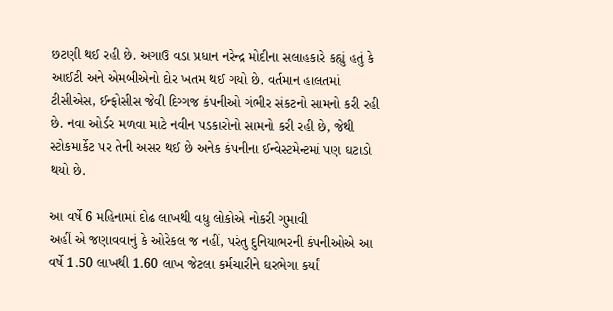છટણી થઈ રહી છે. અગાઉ વડા પ્રધાન નરેન્દ્ર મોદીના સલાહકારે કહ્યું હતું કે આઈટી અને એમબીએનો દોર ખતમ થઈ ગયો છે. વર્તમાન હાલતમાં ટીસીએસ, ઈન્ફોસીસ જેવી દિગ્ગજ કંપનીઓ ગંભીર સંકટનો સામનો કરી રહી છે. નવા ઓર્ડર મળવા માટે નવીન પડકારોનો સામનો કરી રહી છે, જેથી સ્ટોકમાર્કેટ પર તેની અસર થઈ છે અનેક કંપનીના ઈન્વેસ્ટમેન્ટમાં પણ ઘટાડો થયો છે.

આ વર્ષે 6 મહિનામાં દોઢ લાખથી વધુ લોકોએ નોકરી ગુમાવી
અહીં એ જણાવવાનું કે ઓરેકલ જ નહીં, પરંતુ દુનિયાભરની કંપનીઓએ આ વર્ષે 1.50 લાખથી 1.60 લાખ જેટલા કર્મચારીને ઘરભેગા કર્યાં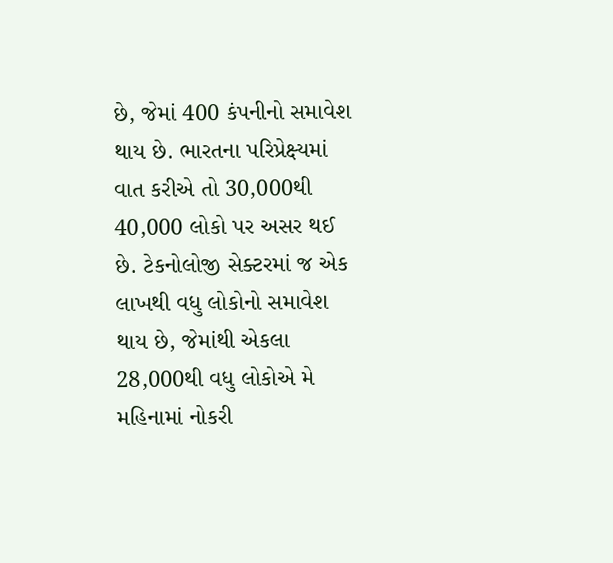છે, જેમાં 400 કંપનીનો સમાવેશ થાય છે. ભારતના પરિપ્રેક્ષ્યમાં વાત કરીએ તો 30,000થી 40,000 લોકો પર અસર થઈ છે. ટેકનોલોજી સેક્ટરમાં જ એક લાખથી વધુ લોકોનો સમાવેશ થાય છે, જેમાંથી એકલા 28,000થી વધુ લોકોએ મે મહિનામાં નોકરી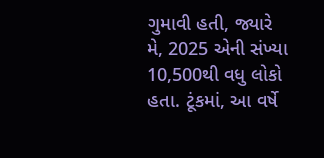ગુમાવી હતી, જ્યારે મે, 2025 એની સંખ્યા 10,500થી વધુ લોકો હતા. ટૂંકમાં, આ વર્ષે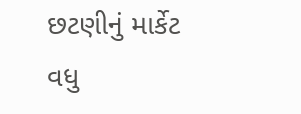છટણીનું માર્કેટ વધુ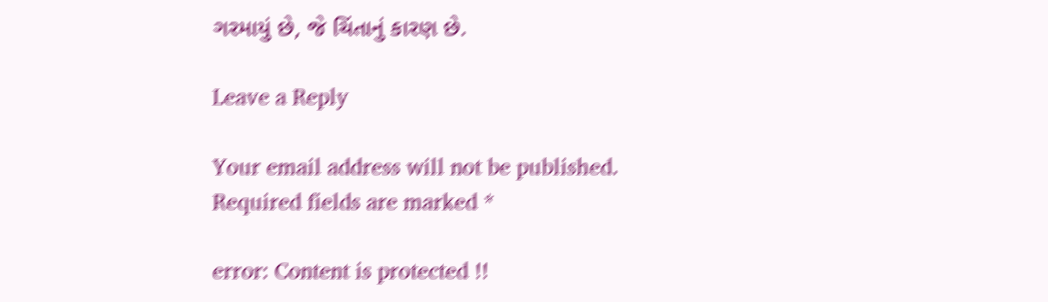ગરમાયું છે, જે ચિંતાનું કારણ છે.

Leave a Reply

Your email address will not be published. Required fields are marked *

error: Content is protected !!